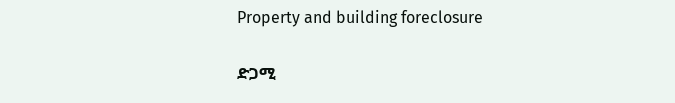Property and building foreclosure

ድጋሚ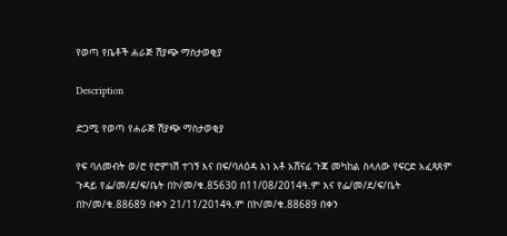የወጣ የቤቶች ሐራጅ ሽያጭ ማስታወቂያ

Description

ድጋሚ የወጣ የሐራጅ ሽያጭ ማስታወቂያ

የፍ ባለመብት ወ/ሮ የሮምነሽ ተገኝ እና በፍ/ባለዕዳ እነ አቶ አሸናፊ ጉጃ መካከል ስላለው የፍርድ አፈጻጸም ጉዳይ የፌ/መ/ደ/ፍ/ቤት በኮ/መ/ቁ.85630 በ11/08/2014ዓ.ም እና የፌ/መ/ደ/ፍ/ቤት በኮ/መ/ቁ.88689 በቀን 21/11/2014ዓ.ም በኮ/መ/ቁ.88689 በቀን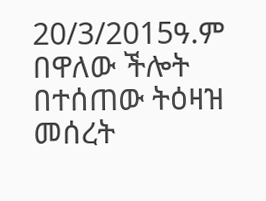20/3/2015ዓ.ም በዋለው ችሎት በተሰጠው ትዕዛዝ መሰረት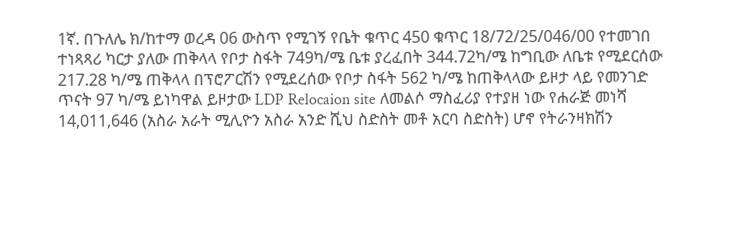1ኛ. በጉለሌ ክ/ከተማ ወረዳ 06 ውስጥ የሚገኝ የቤት ቁጥር 450 ቁጥር 18/72/25/046/00 የተመገበ ተነጻጻሪ ካርታ ያለው ጠቅላላ የቦታ ስፋት 749ካ/ሜ ቤቱ ያረፈበት 344.72ካ/ሜ ከግቢው ለቤቱ የሚደርሰው 217.28 ካ/ሜ ጠቅላላ በፕሮፖርሽን የሚደረሰው የቦታ ስፋት 562 ካ/ሜ ከጠቅላላው ይዞታ ላይ የመንገድ ጥናት 97 ካ/ሜ ይነካዋል ይዞታው LDP Relocaion site ለመልሶ ማስፈሪያ የተያዘ ነው የሐራጅ መነሻ 14,011,646 (አስራ አራት ሚሊዮን አስራ አንድ ሺህ ስድስት መቶ አርባ ስድስት) ሆኖ የትራንዛክሽን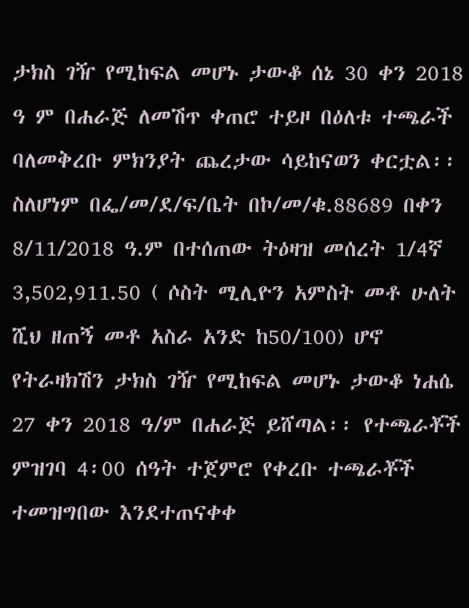ታክስ ገዥ የሚከፍል መሆኑ ታውቆ ሰኔ 30 ቀን 2018 ዓ ም በሐራጅ ለመሽጥ ቀጠሮ ተይዞ በዕለቱ ተጫራች ባለመቅረቡ ምክንያት ጨረታው ሳይከናወን ቀርቷል፡፡ ስለሆነም በፌ/መ/ደ/ፍ/ቤት በኮ/መ/ቁ.88689 በቀን 8/11/2018 ዓ.ም በተሰጠው ትዕዛዝ መሰረት 1/4ኛ 3,502,911.50 ( ሶስት ሚሊዮን አምስት መቶ ሁለት ሺህ ዘጠኝ መቶ አስራ አንድ ከ50/100) ሆኖ የትራዛክሽን ታክስ ገዥ የሚከፍል መሆኑ ታውቆ ነሐሴ 27 ቀን 2018 ዓ/ም በሐራጅ ይሸጣል፡፡ የተጫራቾች ምዝገባ 4፡00 ሰዓት ተጀምሮ የቀረቡ ተጫራቾች ተመዝግበው እንደተጠናቀቀ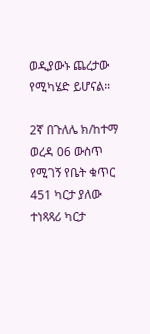ወዲያውኑ ጨረታው የሚካሄድ ይሆናል።

2ኛ በጉለሌ ክ/ከተማ ወረዳ 06 ውስጥ የሚገኝ የቤት ቁጥር 451 ካርታ ያለው ተነጻጻሪ ካርታ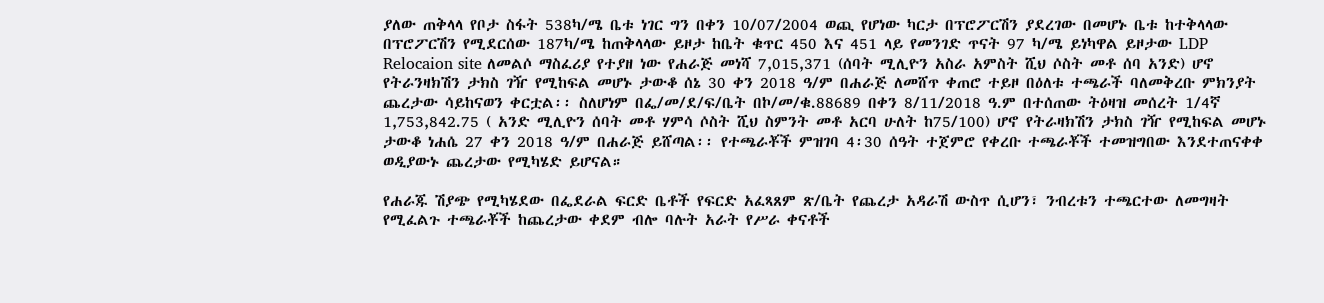ያለው ጠቅላላ የቦታ ስፋት 538ካ/ሜ ቤቱ ነገር ግን በቀን 10/07/2004 ወጪ የሆነው ካርታ በፕሮፖርሽን ያደረገው በመሆኑ ቤቱ ከተቅላላው በፕሮፖርሽን የሚደርሰው 187ካ/ሜ ከጠቅላላው ይዞታ ከቤት ቁጥር 450 እና 451 ላይ የመንገድ ጥናት 97 ካ/ሜ ይነካዋል ይዞታው LDP Relocaion site ለመልሶ ማስፈሪያ የተያዘ ነው የሐራጅ መነሻ 7,015,371 (ሰባት ሚሊዮን አስራ አምስት ሺህ ሶስት መቶ ሰባ አንድ) ሆኖ የትራንዛክሽን ታክስ ገዥ የሚከፍል መሆኑ ታውቆ ሰኔ 30 ቀን 2018 ዓ/ም በሐራጅ ለመሸጥ ቀጠሮ ተይዞ በዕለቱ ተጫራች ባለመቅረቡ ምክንያት ጨረታው ሳይከናወን ቀርቷል፡፡ ስለሆነም በፌ/መ/ደ/ፍ/ቤት በኮ/መ/ቁ.88689 በቀን 8/11/2018 ዓ.ም በተሰጠው ትዕዛዝ መሰረት 1/4ኛ 1,753,842.75 ( አንድ ሚሊዮን ሰባት መቶ ሃምሳ ሶስት ሺህ ስምንት መቶ አርባ ሁለት ከ75/100) ሆኖ የትራዛክሽን ታክስ ገዥ የሚከፍል መሆኑ ታውቆ ነሐሴ 27 ቀን 2018 ዓ/ም በሐራጅ ይሸጣል፡፡ የተጫራቾች ምዝገባ 4፡30 ሰዓት ተጀምሮ የቀረቡ ተጫራቾች ተመዝግበው እንደተጠናቀቀ ወዲያውኑ ጨረታው የሚካሄድ ይሆናል።

የሐራጁ ሽያጭ የሚካሄደው በፌደራል ፍርድ ቤቶች የፍርድ አፈጻጸም ጽ/ቤት የጨረታ አዳራሽ ውስጥ ሲሆን፣ ንብረቱን ተጫርተው ለመግዛት የሚፈልጉ ተጫራቾች ከጨረታው ቀደም ብሎ ባሉት አራት የሥራ ቀናቶች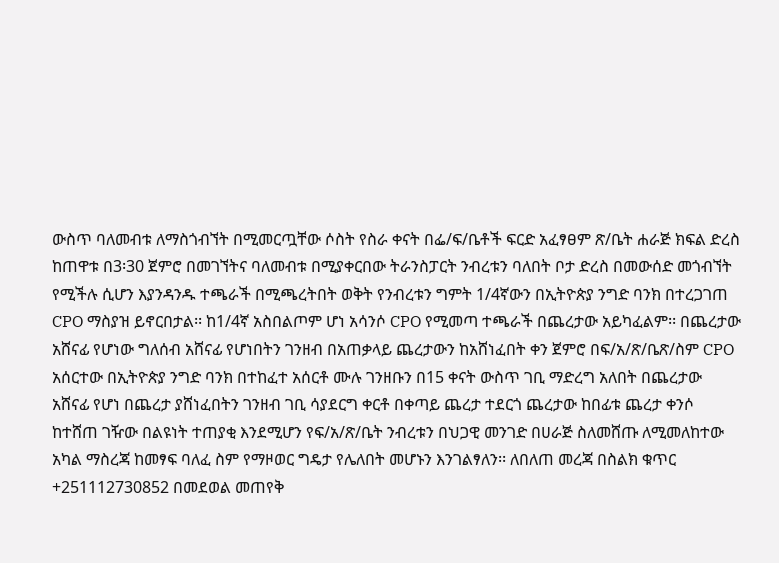ውስጥ ባለመብቱ ለማስጎብኘት በሚመርጧቸው ሶስት የስራ ቀናት በፌ/ፍ/ቤቶች ፍርድ አፈፃፀም ጽ/ቤት ሐራጅ ክፍል ድረስ ከጠዋቱ በ3፡30 ጀምሮ በመገኘትና ባለመብቱ በሚያቀርበው ትራንስፓርት ንብረቱን ባለበት ቦታ ድረስ በመውሰድ መጎብኘት የሚችሉ ሲሆን እያንዳንዱ ተጫራች በሚጫረትበት ወቅት የንብረቱን ግምት 1/4ኛውን በኢትዮጵያ ንግድ ባንክ በተረጋገጠ CPO ማስያዝ ይኖርበታል፡፡ ከ1/4ኛ አስበልጦም ሆነ አሳንሶ CPO የሚመጣ ተጫራች በጨረታው አይካፈልም፡፡ በጨረታው አሸናፊ የሆነው ግለሰብ አሸናፊ የሆነበትን ገንዘብ በአጠቃላይ ጨረታውን ከአሸነፈበት ቀን ጀምሮ በፍ/አ/ጽ/ቤጽ/ስም CPO አሰርተው በኢትዮጵያ ንግድ ባንክ በተከፈተ አሰርቶ ሙሉ ገንዘቡን በ15 ቀናት ውስጥ ገቢ ማድረግ አለበት በጨረታው አሸናፊ የሆነ በጨረታ ያሸነፈበትን ገንዘብ ገቢ ሳያደርግ ቀርቶ በቀጣይ ጨረታ ተደርጎ ጨረታው ከበፊቱ ጨረታ ቀንሶ ከተሸጠ ገዥው በልዩነት ተጠያቂ እንደሚሆን የፍ/አ/ጽ/ቤት ንብረቱን በህጋዊ መንገድ በሀራጅ ስለመሸጡ ለሚመለከተው አካል ማስረጃ ከመፃፍ ባለፈ ስም የማዞወር ግዴታ የሌለበት መሆኑን እንገልፃለን፡፡ ለበለጠ መረጃ በስልክ ቁጥር +251112730852 በመደወል መጠየቅ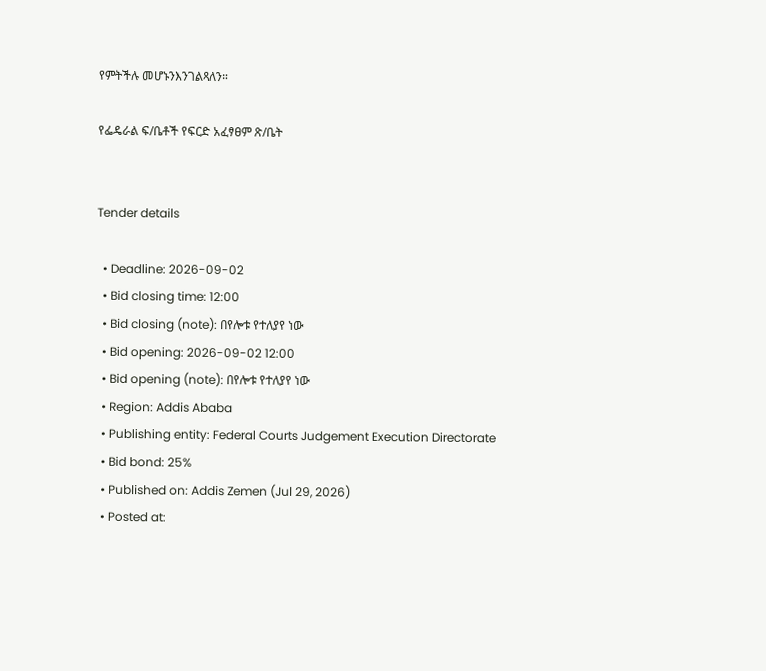የምትችሉ መሆኑንእንገልጻለን።

የፌዴራል ፍ/ቤቶች የፍርድ አፈፃፀም ጽ/ቤት


Tender details

  • Deadline: 2026-09-02
  • Bid closing time: 12:00
  • Bid closing (note): በየሎቱ የተለያየ ነው
  • Bid opening: 2026-09-02 12:00
  • Bid opening (note): በየሎቱ የተለያየ ነው
  • Region: Addis Ababa
  • Publishing entity: Federal Courts Judgement Execution Directorate
  • Bid bond: 25%
  • Published on: Addis Zemen (Jul 29, 2026)
  • Posted at: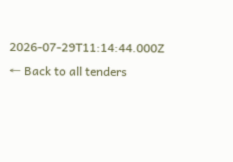2026-07-29T11:14:44.000Z
← Back to all tenders